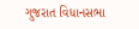ગુજરાત વિધાનસભા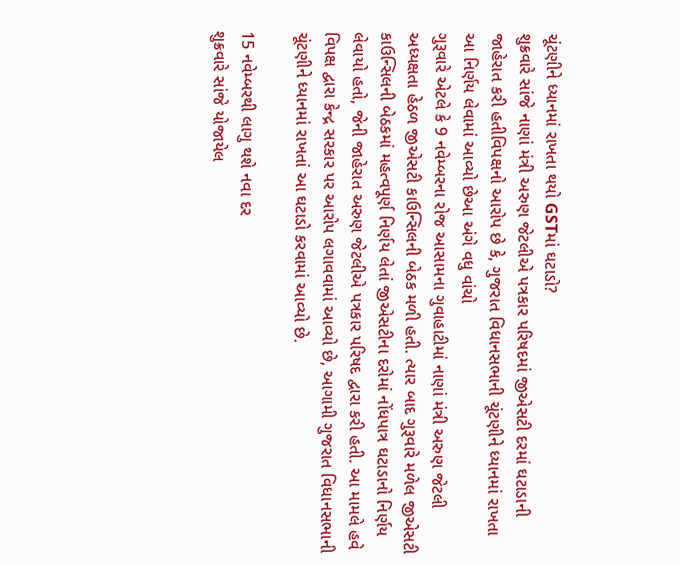ચૂંટણીને ધ્યાનમાં રાખતા થયો GSTમાં ઘટાડો?
શુક્રવારે સાંજે નાણાં મંત્રી અરુણ જેટલીએ પત્રકાર પરિષદમાં જીએસટી દરમાં ઘટાડાની જાહેરાત કરી હતીવિપક્ષનો આરોપ છે કે, ગુજરાત વિધાનસભાની ચૂંટણીને ધ્યાનમાં રાખતા આ નિર્ણય લેવામાં આવ્યો છેઆ અંગે વધુ વાંચો
ગુરૂવારે એટલે કે 9 નવેમ્બરના રોજ આસામના ગુવાહાટીમાં નાણાં મંત્રી અરુણ જેટલી અધ્યક્ષતા હેઠળ જીએસટી કાઉન્સિલની બેઠક મળી હતી. ત્યાર બાદ ગુરૂવારે મળેલ જીએસટી કાઉન્સિલની બેઠકમાં મહત્વપૂર્ણ નિર્ણય લેતાં જીએસટીના દરોમાં નોંધપાત્ર ઘટાડાનો નિર્ણય લેવાયો હતો, જેની જાહેરાત અરુણ જેટલીએ પત્રકાર પરિષદ દ્વારા કરી હતી. આ મામલે હવે વિપક્ષ દ્વારા કેન્દ્ર સરકાર પર આરોપ લગાવવામાં આવ્યો છે, આગામી ગુજરાત વિધાનસભાની ચૂંટણીને ધ્યાનમાં રાખતાં આ ઘટાડો કરવામાં આવ્યો છે.

15 નવેમ્બરથી લાગુ થશે નવા દર
શુક્રવારે સાંજે યોજાયેલ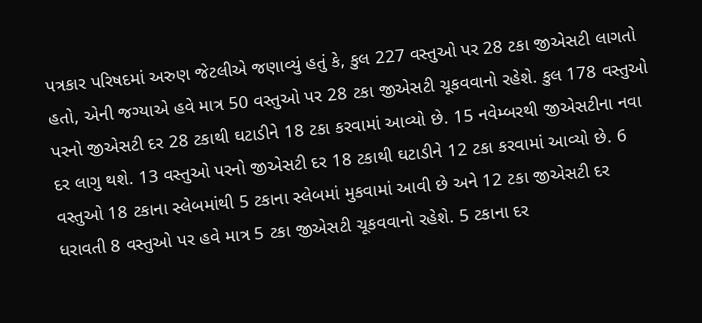પત્રકાર પરિષદમાં અરુણ જેટલીએ જણાવ્યું હતું કે, કુલ 227 વસ્તુઓ પર 28 ટકા જીએસટી લાગતો હતો, એની જગ્યાએ હવે માત્ર 50 વસ્તુઓ પર 28 ટકા જીએસટી ચૂકવવાનો રહેશે. કુલ 178 વસ્તુઓ પરનો જીએસટી દર 28 ટકાથી ઘટાડીને 18 ટકા કરવામાં આવ્યો છે. 15 નવેમ્બરથી જીએસટીના નવા દર લાગુ થશે. 13 વસ્તુઓ પરનો જીએસટી દર 18 ટકાથી ઘટાડીને 12 ટકા કરવામાં આવ્યો છે. 6 વસ્તુઓ 18 ટકાના સ્લેબમાંથી 5 ટકાના સ્લેબમાં મુકવામાં આવી છે અને 12 ટકા જીએસટી દર ધરાવતી 8 વસ્તુઓ પર હવે માત્ર 5 ટકા જીએસટી ચૂકવવાનો રહેશે. 5 ટકાના દર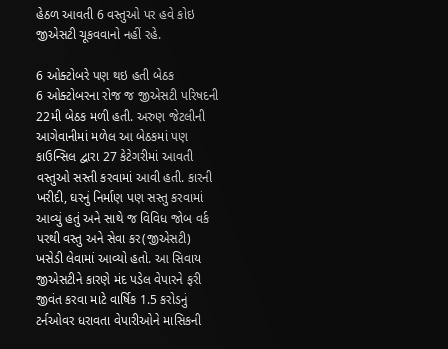હેઠળ આવતી 6 વસ્તુઓ પર હવે કોઇ જીએસટી ચૂકવવાનો નહીં રહે.

6 ઓક્ટોબરે પણ થઇ હતી બેઠક
6 ઓક્ટોબરના રોજ જ જીએસટી પરિષદની 22મી બેઠક મળી હતી. અરુણ જેટલીની આગેવાનીમાં મળેલ આ બેઠકમાં પણ કાઉન્સિલ દ્વારા 27 કેટેગરીમાં આવતી વસ્તુઓ સસ્તી કરવામાં આવી હતી. કારની ખરીદી, ઘરનું નિર્માણ પણ સસ્તુ કરવામાં આવ્યું હતું અને સાથે જ વિવિધ જોબ વર્ક પરથી વસ્તુ અને સેવા કર(જીએસટી) ખસેડી લેવામાં આવ્યો હતો. આ સિવાય જીએસટીને કારણે મંદ પડેલ વેપારને ફરી જીવંત કરવા માટે વાર્ષિક 1.5 કરોડનું ટર્નઓવર ધરાવતા વેપારીઓને માસિકની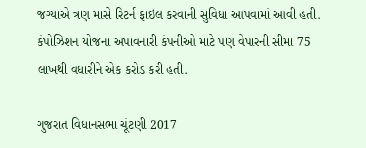જગ્યાએ ત્રણ માસે રિટર્ન ફાઇલ કરવાની સુવિધા આપવામાં આવી હતી. કંપોઝિશન યોજના અપાવનારી કંપનીઓ માટે પણ વેપારની સીમા 75 લાખથી વધારીને એક કરોડ કરી હતી.

ગુજરાત વિધાનસભા ચૂંટણી 2017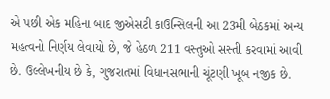એ પછી એક મહિના બાદ જીએસટી કાઉન્સિલની આ 23મી બેઠકમાં અન્ય મહત્વનો નિર્ણય લેવાયો છે, જે હેઠળ 211 વસ્તુઓ સસ્તી કરવામાં આવી છે. ઉલ્લેખનીય છે કે, ગુજરાતમાં વિધાનસભાની ચૂંટણી ખૂબ નજીક છે.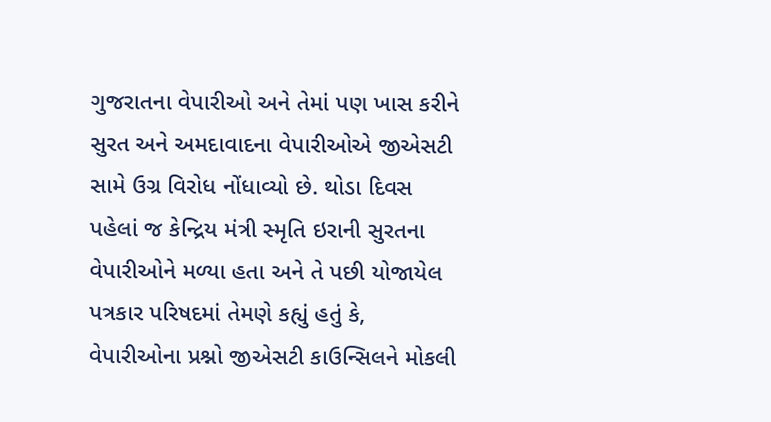ગુજરાતના વેપારીઓ અને તેમાં પણ ખાસ કરીને સુરત અને અમદાવાદના વેપારીઓએ જીએસટી સામે ઉગ્ર વિરોધ નોંધાવ્યો છે. થોડા દિવસ પહેલાં જ કેન્દ્રિય મંત્રી સ્મૃતિ ઇરાની સુરતના વેપારીઓને મળ્યા હતા અને તે પછી યોજાયેલ પત્રકાર પરિષદમાં તેમણે કહ્યું હતું કે, વેપારીઓના પ્રશ્નો જીએસટી કાઉન્સિલને મોકલી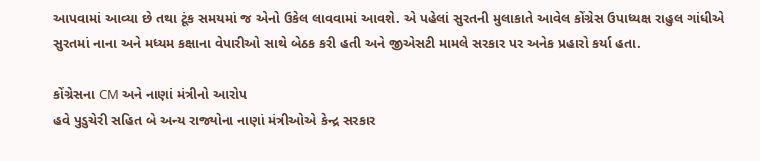આપવામાં આવ્યા છે તથા ટૂંક સમયમાં જ એનો ઉકેલ લાવવામાં આવશે. એ પહેલાં સુરતની મુલાકાતે આવેલ કોંગ્રેસ ઉપાધ્યક્ષ રાહુલ ગાંધીએ સુરતમાં નાના અને મધ્યમ કક્ષાના વેપારીઓ સાથે બેઠક કરી હતી અને જીએસટી મામલે સરકાર પર અનેક પ્રહારો કર્યા હતા.

કોંગ્રેસના CM અને નાણાં મંત્રીનો આરોપ
હવે પુડુચેરી સહિત બે અન્ય રાજ્યોના નાણાં મંત્રીઓએ કેન્દ્ર સરકાર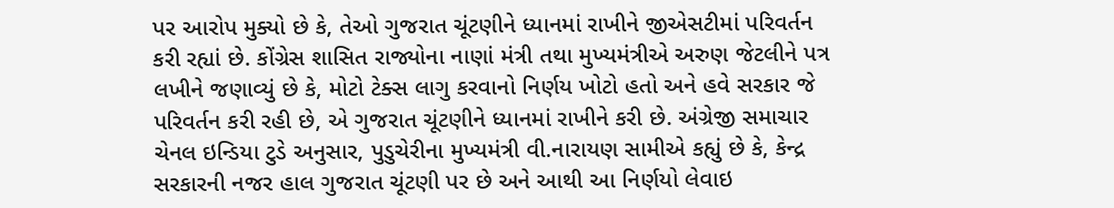પર આરોપ મુક્યો છે કે, તેઓ ગુજરાત ચૂંટણીને ધ્યાનમાં રાખીને જીએસટીમાં પરિવર્તન કરી રહ્યાં છે. કોંગ્રેસ શાસિત રાજ્યોના નાણાં મંત્રી તથા મુખ્યમંત્રીએ અરુણ જેટલીને પત્ર લખીને જણાવ્યું છે કે, મોટો ટેક્સ લાગુ કરવાનો નિર્ણય ખોટો હતો અને હવે સરકાર જે પરિવર્તન કરી રહી છે, એ ગુજરાત ચૂંટણીને ધ્યાનમાં રાખીને કરી છે. અંગ્રેજી સમાચાર ચેનલ ઇન્ડિયા ટુડે અનુસાર, પુડુચેરીના મુખ્યમંત્રી વી.નારાયણ સામીએ કહ્યું છે કે, કેન્દ્ર સરકારની નજર હાલ ગુજરાત ચૂંટણી પર છે અને આથી આ નિર્ણયો લેવાઇ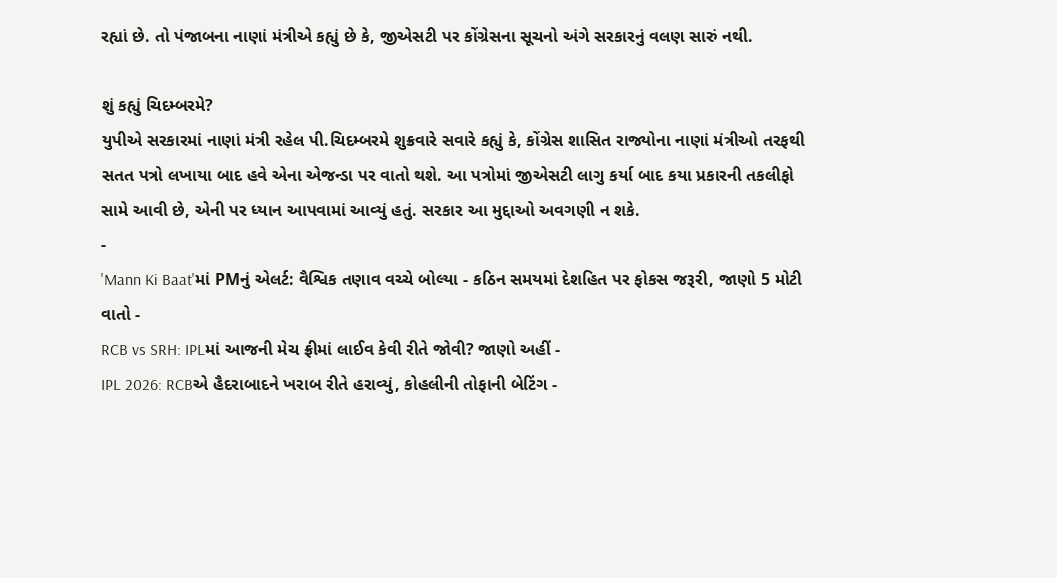રહ્યાં છે. તો પંજાબના નાણાં મંત્રીએ કહ્યું છે કે, જીએસટી પર કોંગ્રેસના સૂચનો અંગે સરકારનું વલણ સારું નથી.

શું કહ્યું ચિદમ્બરમે?
યુપીએ સરકારમાં નાણાં મંત્રી રહેલ પી.ચિદમ્બરમે શુક્રવારે સવારે કહ્યું કે, કોંગ્રેસ શાસિત રાજ્યોના નાણાં મંત્રીઓ તરફથી સતત પત્રો લખાયા બાદ હવે એના એજન્ડા પર વાતો થશે. આ પત્રોમાં જીએસટી લાગુ કર્યા બાદ કયા પ્રકારની તકલીફો સામે આવી છે, એની પર ધ્યાન આપવામાં આવ્યું હતું. સરકાર આ મુદ્દાઓ અવગણી ન શકે.
-
'Mann Ki Baat'માં PMનું એલર્ટ: વૈશ્વિક તણાવ વચ્ચે બોલ્યા - કઠિન સમયમાં દેશહિત પર ફોકસ જરૂરી, જાણો 5 મોટી વાતો -
RCB vs SRH: IPLમાં આજની મેચ ફ્રીમાં લાઈવ કેવી રીતે જોવી? જાણો અહીં -
IPL 2026: RCBએ હૈદરાબાદને ખરાબ રીતે હરાવ્યું, કોહલીની તોફાની બેટિંગ -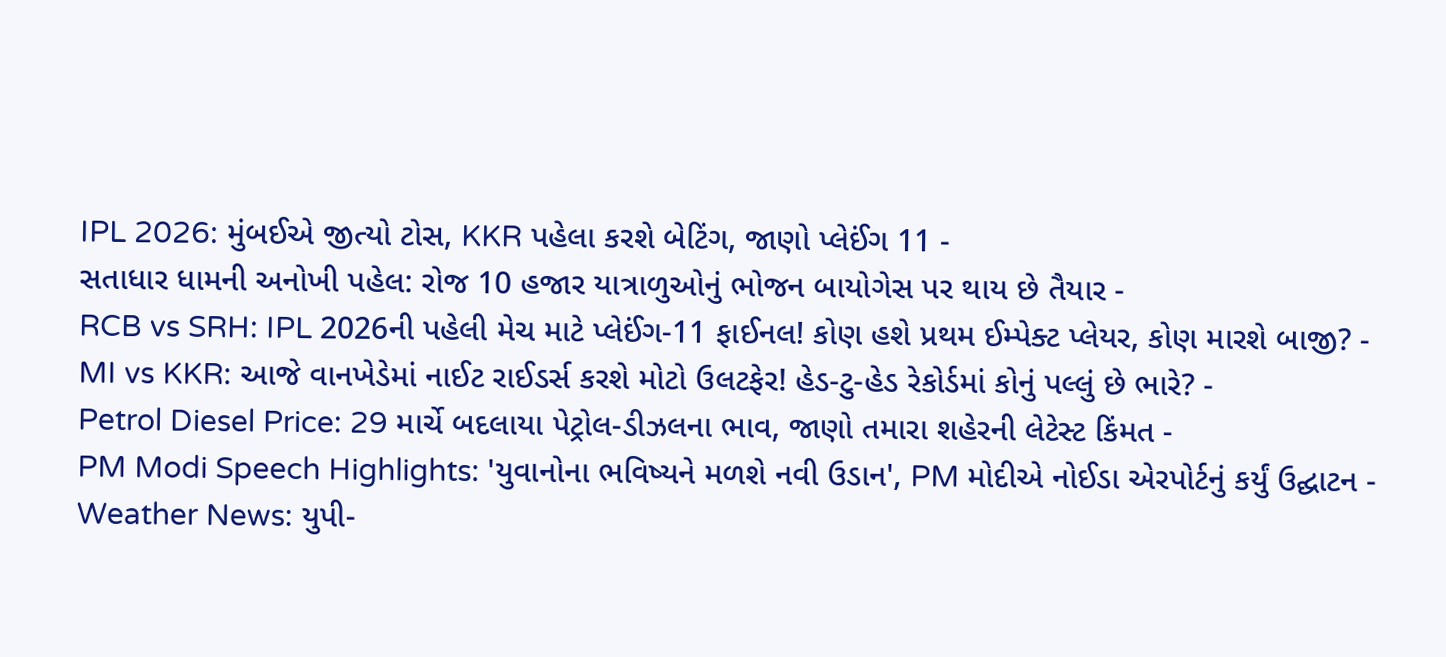IPL 2026: મુંબઈએ જીત્યો ટોસ, KKR પહેલા કરશે બેટિંગ, જાણો પ્લેઈંગ 11 -
સતાધાર ધામની અનોખી પહેલ: રોજ 10 હજાર યાત્રાળુઓનું ભોજન બાયોગેસ પર થાય છે તૈયાર -
RCB vs SRH: IPL 2026ની પહેલી મેચ માટે પ્લેઈંગ-11 ફાઈનલ! કોણ હશે પ્રથમ ઈમ્પેક્ટ પ્લેયર, કોણ મારશે બાજી? -
MI vs KKR: આજે વાનખેડેમાં નાઈટ રાઈડર્સ કરશે મોટો ઉલટફેર! હેડ-ટુ-હેડ રેકોર્ડમાં કોનું પલ્લું છે ભારે? -
Petrol Diesel Price: 29 માર્ચે બદલાયા પેટ્રોલ-ડીઝલના ભાવ, જાણો તમારા શહેરની લેટેસ્ટ કિંમત -
PM Modi Speech Highlights: 'યુવાનોના ભવિષ્યને મળશે નવી ઉડાન', PM મોદીએ નોઈડા એરપોર્ટનું કર્યું ઉદ્ઘાટન -
Weather News: યુપી-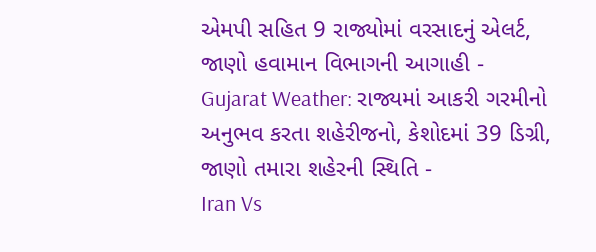એમપી સહિત 9 રાજ્યોમાં વરસાદનું એલર્ટ, જાણો હવામાન વિભાગની આગાહી -
Gujarat Weather: રાજ્યમાં આકરી ગરમીનો અનુભવ કરતા શહેરીજનો, કેશોદમાં 39 ડિગ્રી, જાણો તમારા શહેરની સ્થિતિ -
Iran Vs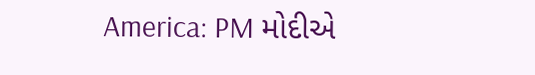America: PM મોદીએ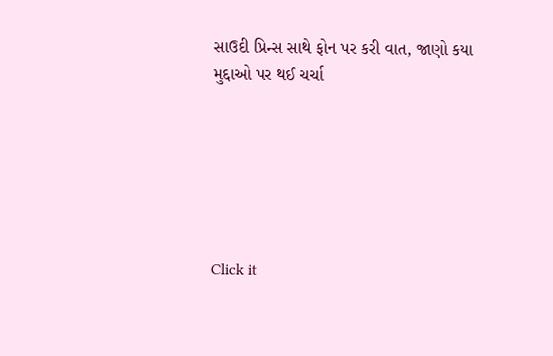સાઉદી પ્રિન્સ સાથે ફોન પર કરી વાત, જાણો કયા મુદ્દાઓ પર થઈ ચર્ચા






Click it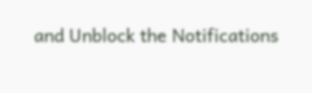and Unblock the Notifications